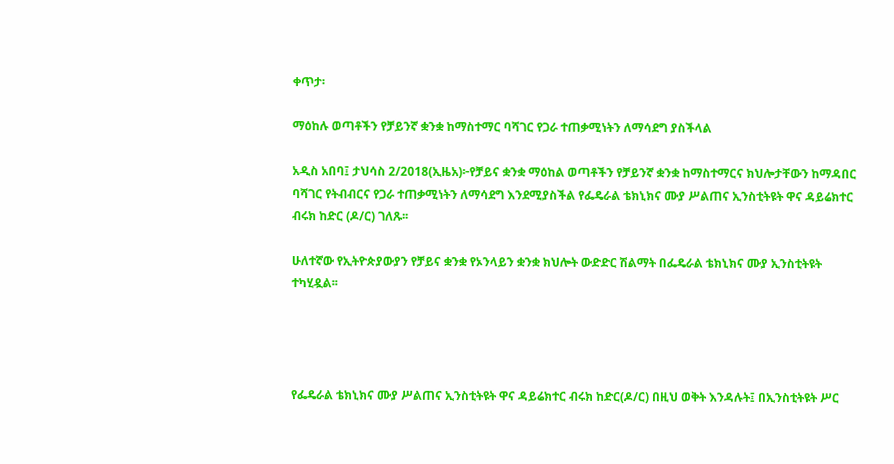ቀጥታ፡

ማዕከሉ ወጣቶችን የቻይንኛ ቋንቋ ከማስተማር ባሻገር የጋራ ተጠቃሚነትን ለማሳደግ ያስችላል

አዲስ አበባ፤ ታህሳስ 2/2018(ኢዜአ)፦የቻይና ቋንቋ ማዕከል ወጣቶችን የቻይንኛ ቋንቋ ከማስተማርና ክህሎታቸውን ከማዳበር ባሻገር የትብብርና የጋራ ተጠቃሚነትን ለማሳደግ እንደሚያስችል የፌዴራል ቴክኒክና ሙያ ሥልጠና ኢንስቲትዩት ዋና ዳይሬክተር ብሩክ ከድር (ዶ/ር) ገለጹ፡፡

ሁለተኛው የኢትዮጵያውያን የቻይና ቋንቋ የኦንላይን ቋንቋ ክህሎት ውድድር ሽልማት በፌዴራል ቴክኒክና ሙያ ኢንስቲትዩት ተካሂዷል፡፡




የፌዴራል ቴክኒክና ሙያ ሥልጠና ኢንስቲትዩት ዋና ዳይሬክተር ብሩክ ከድር(ዶ/ር) በዚህ ወቅት እንዳሉት፤ በኢንስቲትዩት ሥር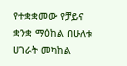የተቋቋመው የቻይና ቋንቋ ማዕከል በሁለቱ ሀገራት መካከል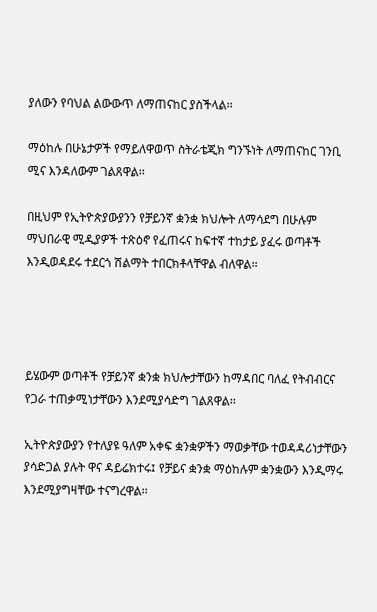ያለውን የባህል ልውውጥ ለማጠናከር ያስችላል፡፡

ማዕከሉ በሁኔታዎች የማይለዋወጥ ስትራቴጂክ ግንኙነት ለማጠናከር ገንቢ ሚና እንዳለውም ገልጸዋል፡፡

በዚህም የኢትዮጵያውያንን የቻይንኛ ቋንቋ ክህሎት ለማሳደግ በሁሉም ማህበራዊ ሚዲያዎች ተጽዕኖ የፈጠሩና ከፍተኛ ተከታይ ያፈሩ ወጣቶች እንዲወዳደሩ ተደርጎ ሽልማት ተበርክቶላቸዋል ብለዋል፡፡




ይሄውም ወጣቶች የቻይንኛ ቋንቋ ክህሎታቸውን ከማዳበር ባለፈ የትብብርና የጋራ ተጠቃሚነታቸውን እንደሚያሳድግ ገልጸዋል፡፡

ኢትዮጵያውያን የተለያዩ ዓለም አቀፍ ቋንቋዎችን ማወቃቸው ተወዳዳሪነታቸውን ያሳድጋል ያሉት ዋና ዳይሬክተሩ፤ የቻይና ቋንቋ ማዕከሉም ቋንቋውን እንዲማሩ እንደሚያግዛቸው ተናግረዋል፡፡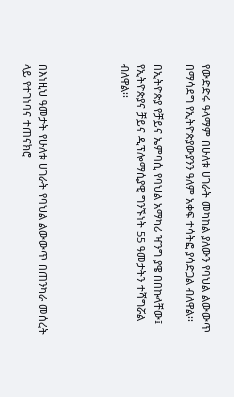የውድድሩ ዓላማም በሁለቱ ሀገራት መካከል ያለውን የባህል ልውውጥ በማሳደግ የኢትዮጵያውያንን ዓለም አቀፍ ተሳትፎ ያሳድጋል ብለዋል፡፡

በኢትዮጵያ የቻይና ኤምባሲ የባህል አማካሪ ዣንግ ያዌ በበኩላቸው፤ የኢትዮጵያና ቻይና ዲፕሎማሲያዊ ግንኙነት 55 ዓመታትን ተሻግሯል ብለዋል፡፡




በእነዚህ ዓመታት የሁለቱ ሀገራት የባህል ልውውጥ በጠንካራ መሰረት ላይ የተገነባና ተጠናክሮ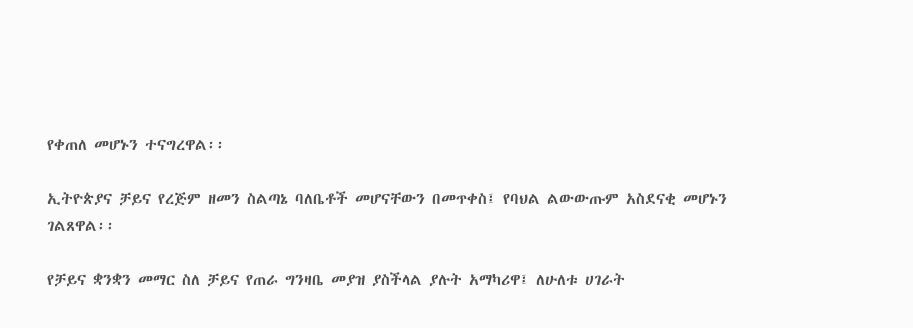የቀጠለ መሆኑን ተናግረዋል፡፡

ኢትዮጵያና ቻይና የረጅም ዘመን ስልጣኔ ባለቤቶች መሆናቸውን በመጥቀስ፤ የባህል ልውውጡም አስደናቂ መሆኑን ገልጸዋል፡፡

የቻይና ቋንቋን መማር ስለ ቻይና የጠራ ግንዛቤ መያዝ ያስችላል ያሉት አማካሪዋ፤ ለሁለቱ ሀገራት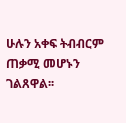ሁሉን አቀፍ ትብብርም ጠቃሚ መሆኑን ገልጸዋል፡፡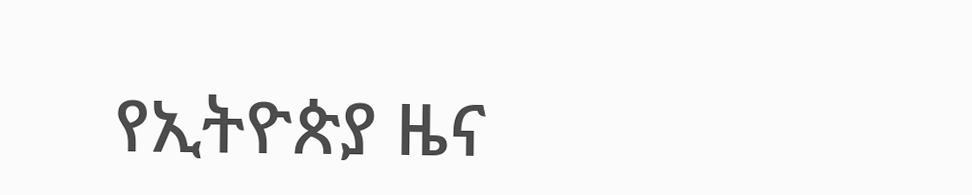የኢትዮጵያ ዜና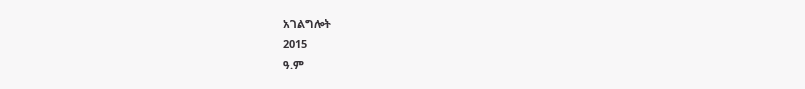አገልግሎት
2015
ዓ.ም